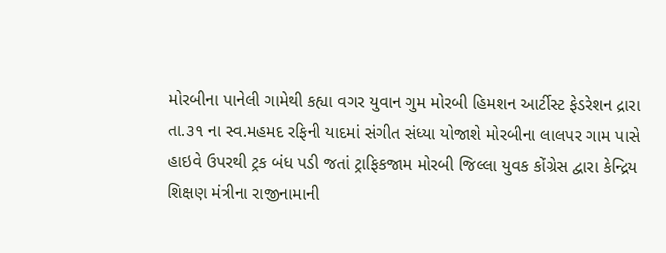મોરબીના પાનેલી ગામેથી કહ્યા વગર યુવાન ગુમ મોરબી હિમશન આર્ટીસ્ટ ફેડરેશન દ્રારા તા.૩૧ ના સ્વ.મહમદ રફિની યાદમાં સંગીત સંધ્યા યોજાશે મોરબીના લાલપર ગામ પાસે હાઇવે ઉપરથી ટ્રક બંધ પડી જતાં ટ્રાફિકજામ મોરબી જિલ્લા યુવક કોંગ્રેસ દ્વારા કેન્દ્રિય શિક્ષણ મંત્રીના રાજીનામાની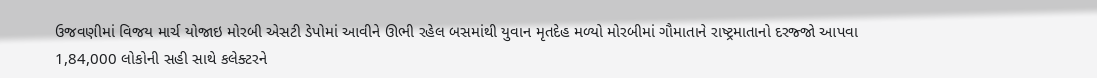ઉજવણીમાં વિજય માર્ચ યોજાઇ મોરબી એસટી ડેપોમાં આવીને ઊભી રહેલ બસમાંથી યુવાન મૃતદેહ મળ્યો મોરબીમાં ગૌમાતાને રાષ્ટ્રમાતાનો દરજ્જો આપવા 1,84,000 લોકોની સહી સાથે કલેક્ટરને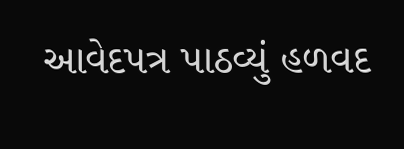આવેદપત્ર પાઠવ્યું હળવદ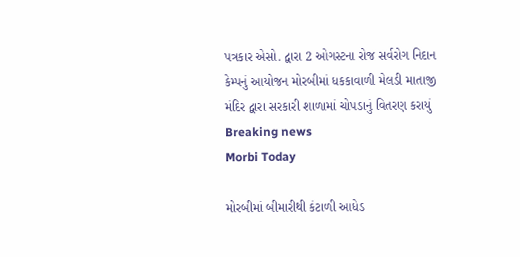પત્રકાર એસો. દ્વારા 2 ઓગસ્ટના રોજ સર્વરોગ નિદાન કેમ્પનું આયોજન મોરબીમાં ધકકાવાળી મેલડી માતાજી મંદિર દ્વારા સરકારી શાળામાં ચોપડાનું વિતરણ કરાયું
Breaking news
Morbi Today

મોરબીમાં બીમારીથી કંટાળી આધેડ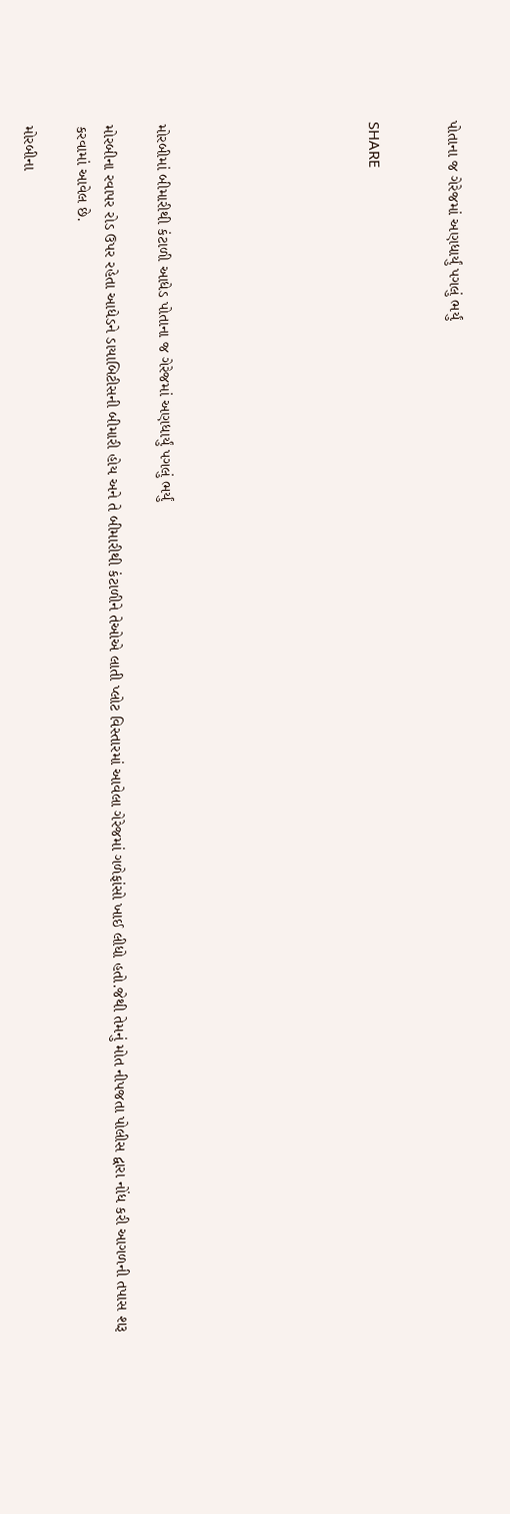પોતાના જ ગેરેજમાં અણધાર્યું પગલું ભર્યું


SHARE







મોરબીમાં બીમારીથી કંટાળી આધેડ પોતાના જ ગેરેજમાં અણધાર્યું પગલું ભર્યું

મોરબીના રવાપર રોડ ઉપર રહેતા આધેડને ડાયાબિટીસની બીમારી હોય અને તે બીમારીથી કંટાળીને તેઓએ લાતી પ્લોટ વિસ્તારમાં આવેલા ગેરેજમાં ગળેફાંસો ખાઈ લીધો હતો.જેથી તેમનું મોત નીપજતા પોલીસ દ્વારા નોંધ કરી આગળની તપાસ શરૂ કરવામાં આવેલ છે.

મોરબીના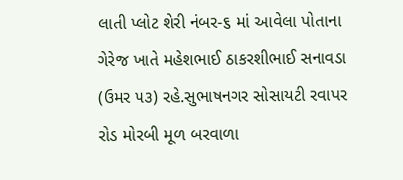લાતી પ્લોટ શેરી નંબર-૬ માં આવેલા પોતાના ગેરેજ ખાતે મહેશભાઈ ઠાકરશીભાઈ સનાવડા (ઉમર ૫૩) રહે.સુભાષનગર સોસાયટી રવાપર રોડ મોરબી મૂળ બરવાળા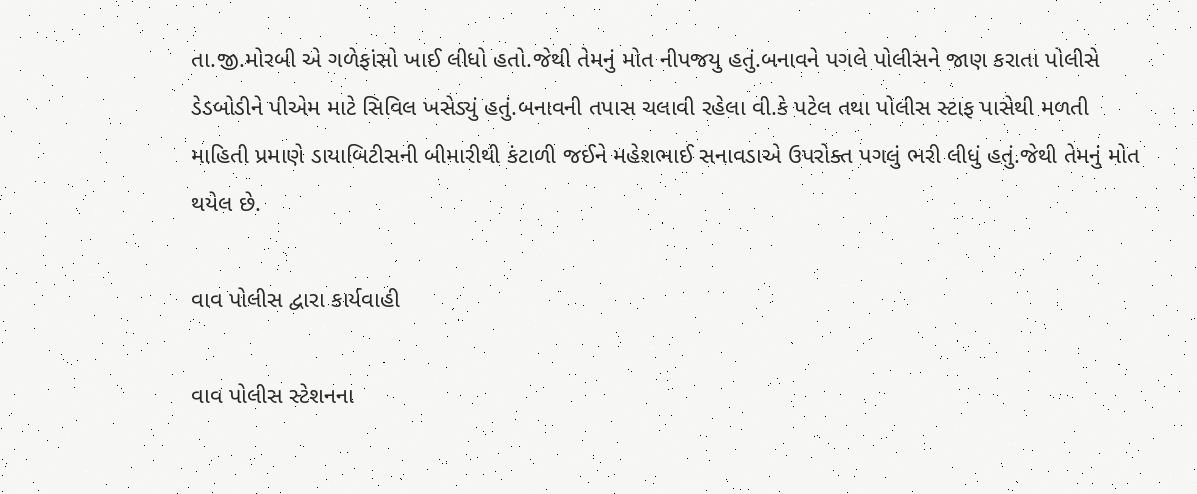તા.જી.મોરબી એ ગળેફાંસો ખાઈ લીધો હતો.જેથી તેમનું મોત નીપજયુ હતું.બનાવને પગલે પોલીસને જાણ કરાતા પોલીસે ડેડબોડીને પીએમ માટે સિવિલ ખસેડ્યું હતું.બનાવની તપાસ ચલાવી રહેલા વી.કે પટેલ તથા પોલીસ સ્ટાફ પાસેથી મળતી માહિતી પ્રમાણે ડાયાબિટીસની બીમારીથી કંટાળી જઈને મહેશભાઈ સનાવડાએ ઉપરોક્ત પગલું ભરી લીધું હતું.જેથી તેમનું મોત થયેલ છે.

વાવ પોલીસ દ્વારા કાર્યવાહી

વાવ પોલીસ સ્ટેશનના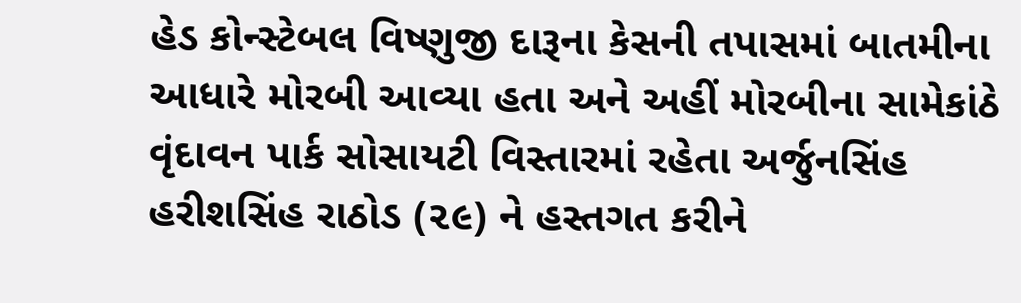હેડ કોન્સ્ટેબલ વિષ્ણુજી દારૂના કેસની તપાસમાં બાતમીના આધારે મોરબી આવ્યા હતા અને અહીં મોરબીના સામેકાંઠે વૃંદાવન પાર્ક સોસાયટી વિસ્તારમાં રહેતા અર્જુનસિંહ હરીશસિંહ રાઠોડ (૨૯) ને હસ્તગત કરીને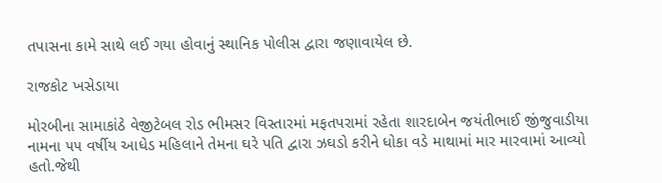તપાસના કામે સાથે લઈ ગયા હોવાનું સ્થાનિક પોલીસ દ્વારા જણાવાયેલ છે.

રાજકોટ ખસેડાયા

મોરબીના સામાકાંઠે વેજીટેબલ રોડ ભીમસર વિસ્તારમાં મફતપરામાં રહેતા શારદાબેન જયંતીભાઈ જીંજુવાડીયા નામના ૫૫ વર્ષીય આધેડ મહિલાને તેમના ઘરે પતિ દ્વારા ઝઘડો કરીને ધોકા વડે માથામાં માર મારવામાં આવ્યો હતો.જેથી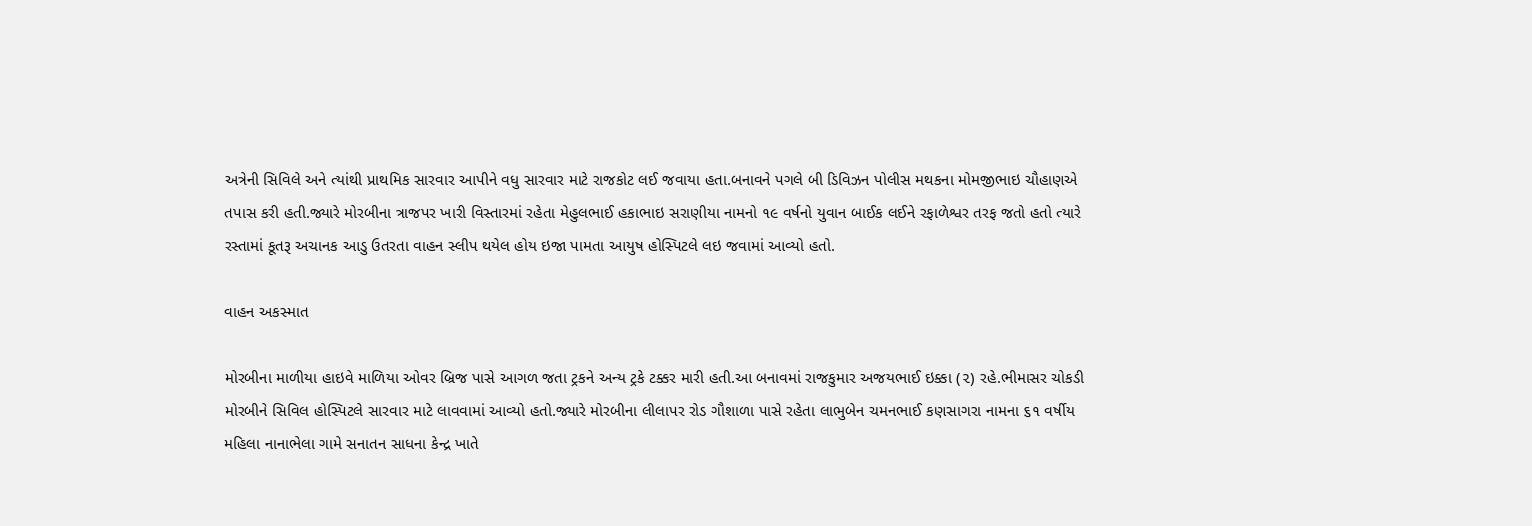અત્રેની સિવિલે અને ત્યાંથી પ્રાથમિક સારવાર આપીને વધુ સારવાર માટે રાજકોટ લઈ જવાયા હતા.બનાવને પગલે બી ડિવિઝન પોલીસ મથકના મોમજીભાઇ ચૌહાણએ તપાસ કરી હતી.જ્યારે મોરબીના ત્રાજપર ખારી વિસ્તારમાં રહેતા મેહુલભાઈ હકાભાઇ સરાણીયા નામનો ૧૯ વર્ષનો યુવાન બાઈક લઈને રફાળેશ્વર તરફ જતો હતો ત્યારે રસ્તામાં કૂતરૂ અચાનક આડુ ઉતરતા વાહન સ્લીપ થયેલ હોય ઇજા પામતા આયુષ હોસ્પિટલે લઇ જવામાં આવ્યો હતો.

વાહન અકસ્માત

મોરબીના માળીયા હાઇવે માળિયા ઓવર બ્રિજ પાસે આગળ જતા ટ્રકને અન્ય ટ્રકે ટક્કર મારી હતી.આ બનાવમાં રાજકુમાર અજયભાઈ ઇક્કા (૨) રહે.ભીમાસર ચોકડી મોરબીને સિવિલ હોસ્પિટલે સારવાર માટે લાવવામાં આવ્યો હતો.જ્યારે મોરબીના લીલાપર રોડ ગૌશાળા પાસે રહેતા લાભુબેન ચમનભાઈ કણસાગરા નામના ૬૧ વર્ષીય મહિલા નાનાભેલા ગામે સનાતન સાધના કેન્દ્ર ખાતે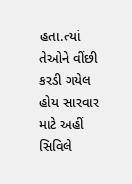હતા.ત્યાં તેઓને વીંછી કરડી ગયેલ હોય સારવાર માટે અહીં સિવિલે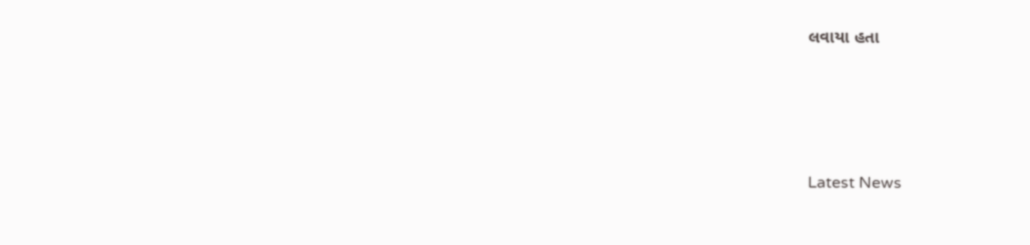લવાયા હતા






Latest News